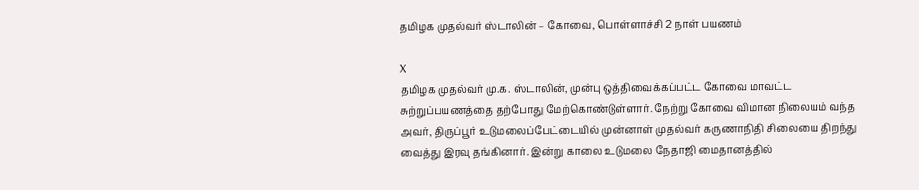தமிழக முதல்வர் ஸ்டாலின் – கோவை, பொள்ளாச்சி 2 நாள் பயணம்

X
தமிழக முதல்வர் மு.க. ஸ்டாலின், முன்பு ஒத்திவைக்கப்பட்ட கோவை மாவட்ட சுற்றுப்பயணத்தை தற்போது மேற்கொண்டுள்ளார். நேற்று கோவை விமான நிலையம் வந்த அவர், திருப்பூர் உடுமலைப்பேட்டையில் முன்னாள் முதல்வர் கருணாநிதி சிலையை திறந்து வைத்து இரவு தங்கினார். இன்று காலை உடுமலை நேதாஜி மைதானத்தில்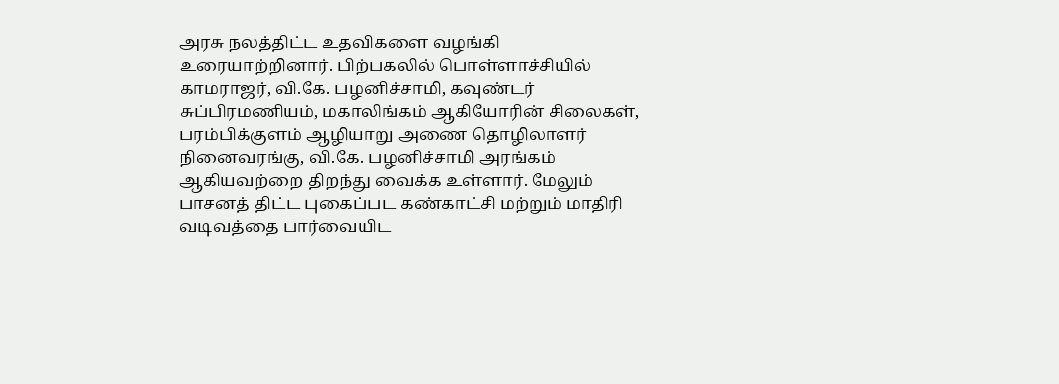அரசு நலத்திட்ட உதவிகளை வழங்கி உரையாற்றினார். பிற்பகலில் பொள்ளாச்சியில் காமராஜர், வி.கே. பழனிச்சாமி, கவுண்டர் சுப்பிரமணியம், மகாலிங்கம் ஆகியோரின் சிலைகள், பரம்பிக்குளம் ஆழியாறு அணை தொழிலாளர் நினைவரங்கு, வி.கே. பழனிச்சாமி அரங்கம் ஆகியவற்றை திறந்து வைக்க உள்ளார். மேலும் பாசனத் திட்ட புகைப்பட கண்காட்சி மற்றும் மாதிரி வடிவத்தை பார்வையிட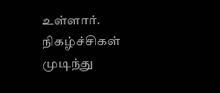உள்ளார். நிகழ்ச்சிகள் முடிந்து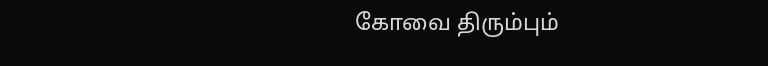கோவை திரும்பும்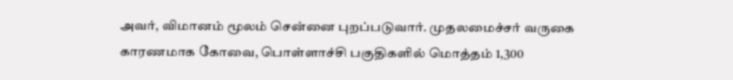அவர், விமானம் மூலம் சென்னை புறப்படுவார். முதலமைச்சர் வருகை காரணமாக கோவை, பொள்ளாச்சி பகுதிகளில் மொத்தம் 1,300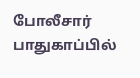போலீசார் பாதுகாப்பில்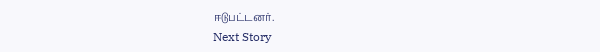ஈடுபட்டனர்.
Next Story